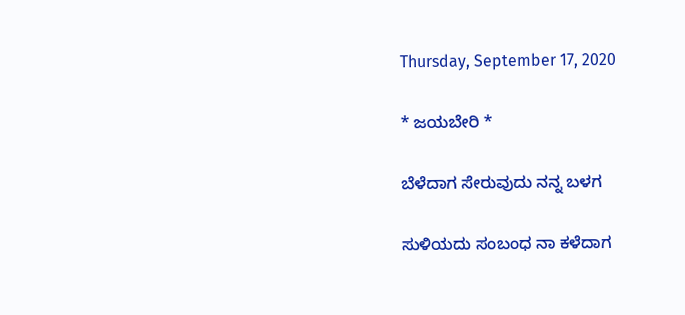Thursday, September 17, 2020

* ಜಯಬೇರಿ *

ಬೆಳೆದಾಗ ಸೇರುವುದು ನನ್ನ ಬಳಗ

ಸುಳಿಯದು ಸಂಬಂಧ ನಾ ಕಳೆದಾಗ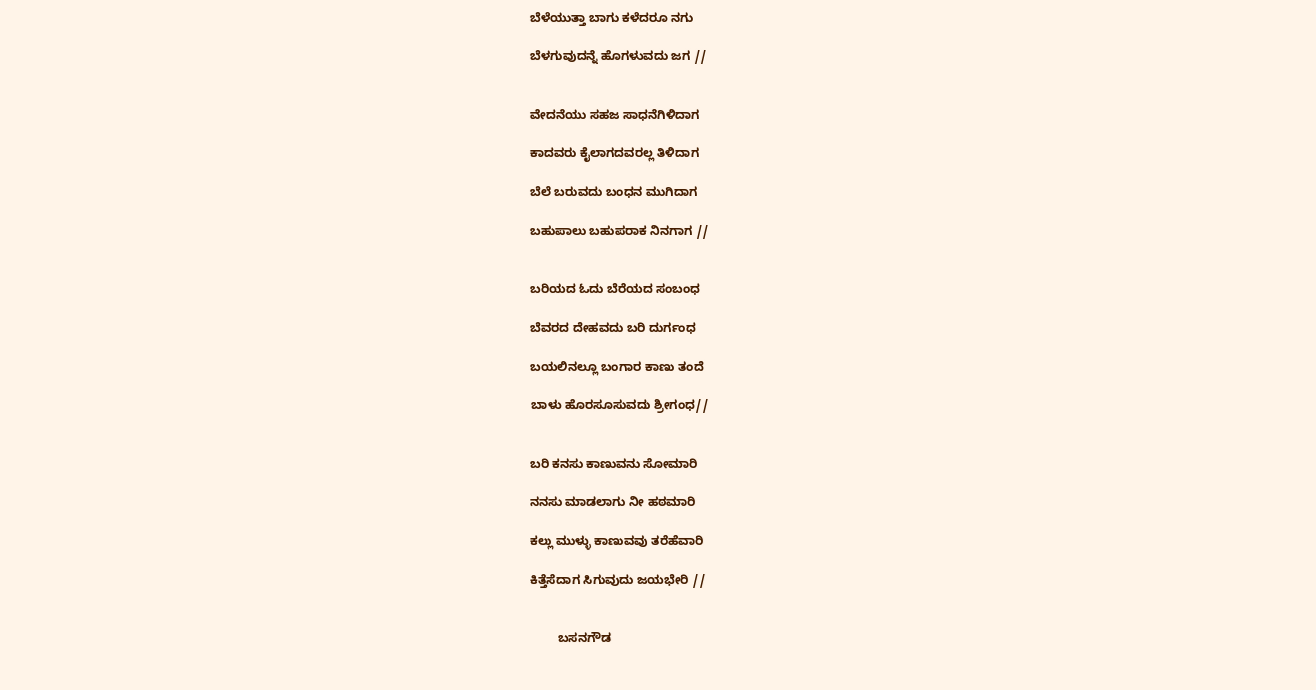ಬೆಳೆಯುತ್ತಾ ಬಾಗು ಕಳೆದರೂ ನಗು

ಬೆಳಗುವುದನ್ನೆ ಹೊಗಳುವದು ಜಗ //


ವೇದನೆಯು ಸಹಜ ಸಾಧನೆಗಿಳಿದಾಗ

ಕಾದವರು ಕೈಲಾಗದವರಲ್ಲ ತಿಳಿದಾಗ

ಬೆಲೆ ಬರುವದು ಬಂಧನ ಮುಗಿದಾಗ

ಬಹುಪಾಲು ಬಹುಪರಾಕ ನಿನಗಾಗ //


ಬರಿಯದ ಓದು ಬೆರೆಯದ ಸಂಬಂಧ

ಬೆವರದ ದೇಹವದು ಬರಿ ದುರ್ಗಂಧ

ಬಯಲಿನಲ್ಲೂ ಬಂಗಾರ ಕಾಣು ತಂದೆ

ಬಾಳು ಹೊರಸೂಸುವದು ಶ್ರೀಗಂಧ//


ಬರಿ ಕನಸು ಕಾಣುವನು ಸೋಮಾರಿ

ನನಸು ಮಾಡಲಾಗು ನೀ ಹಠಮಾರಿ

ಕಲ್ಲು ಮುಳ್ಳು ಕಾಣುವವು ತರೆಹೆವಾರಿ

ಕಿತ್ತೆಸೆದಾಗ ಸಿಗುವುದು ಜಯಭೇರಿ //


        ಬಸನಗೌಡ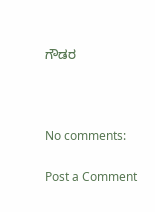ಗೌಡರ



No comments:

Post a Comment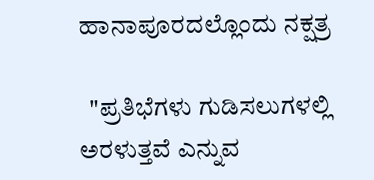ಹಾನಾಪೂರದಲ್ಲೊಂದು ನಕ್ಷತ್ರ

  "ಪ್ರತಿಭೆಗಳು ಗುಡಿಸಲುಗಳಲ್ಲಿ ಅರಳುತ್ತವೆ ಎನ್ನುವ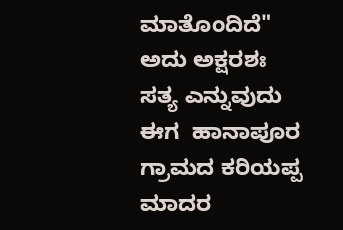ಮಾತೊಂದಿದೆ" ಅದು ಅಕ್ಷರಶಃ ಸತ್ಯ ಎನ್ನುವುದು ಈಗ  ಹಾನಾಪೂರ ಗ್ರಾಮದ ಕರಿಯಪ್ಪ ಮಾದರ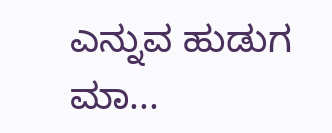ಎನ್ನುವ ಹುಡುಗ ಮಾ...